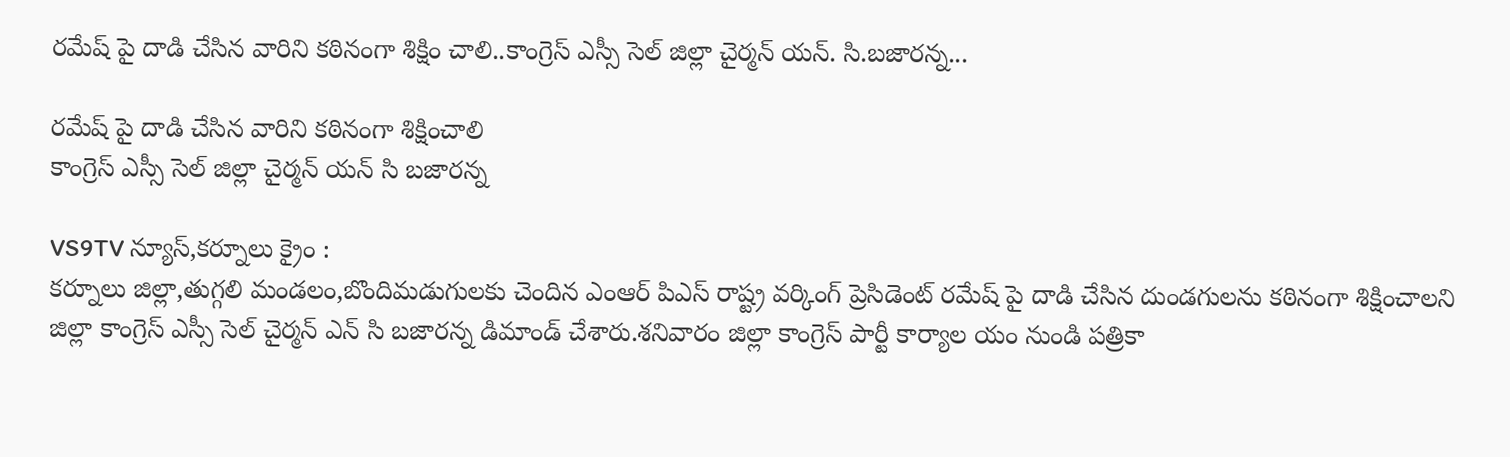రమేష్ పై దాడి చేసిన వారిని కఠినంగా శిక్షిం చాలి..కాంగ్రెస్ ఎస్సీ సెల్ జిల్లా చైర్మన్ యన్. సి.బజారన్న...

రమేష్ పై దాడి చేసిన వారిని కఠినంగా శిక్షించాలి
కాంగ్రెస్ ఎస్సీ సెల్ జిల్లా చైర్మన్ యన్ సి బజారన్న

VS9TV న్యూస్,కర్నూలు క్రైం :
కర్నూలు జిల్లా,తుగ్గలి మండలం,బొందిమడుగులకు చెందిన ఎంఆర్ పిఎస్ రాష్ట్ర వర్కింగ్ ప్రెసిడెంట్ రమేష్ పై దాడి చేసిన దుండగులను కఠినంగా శిక్షించాలని జిల్లా కాంగ్రెస్ ఎస్సీ సెల్ చైర్మన్ ఎన్ సి బజారన్న డిమాండ్ చేశారు.శనివారం జిల్లా కాంగ్రెస్ పార్టీ కార్యాల యం నుండి పత్రికా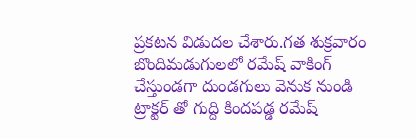ప్రకటన విడుదల చేశారు.గత శుక్రవారం బొందిమడుగులలో రమేష్ వాకింగ్ చేస్తుండగా దుండగులు వెనుక నుండి ట్రాక్టర్ తో గుద్ది కిందపడ్డ రమేష్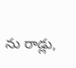ను రాడ్లు,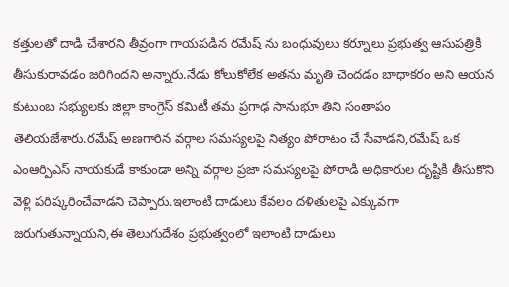కత్తులతో దాడి చేశారని తీవ్రంగా గాయపడిన రమేష్ ను బంధువులు కర్నూలు ప్రభుత్వ ఆసుపత్రికి తీసుకురావడం జరిగిందని అన్నారు.నేడు కోలుకోలేక అతను మృతి చెందడం బాధాకరం అని ఆయన కుటుంబ సభ్యులకు జిల్లా కాంగ్రెస్ కమిటీ తమ ప్రగాఢ సానుభూ తిని సంతాపం తెలియజేశారు.రమేష్ అణగారిన వర్గాల సమస్యలపై నిత్యం పోరాటం చే సేవాడని,రమేష్ ఒక ఎంఆర్పిఎస్ నాయకుడే కాకుండా అన్ని వర్గాల ప్రజా సమస్యలపై పోరాడి అధికారుల దృష్టికి తీసుకొని వెళ్లి పరిష్కరించేవాడని చెప్పారు.ఇలాంటి దాడులు కేవలం దళితులపై ఎక్కువగా జరుగుతున్నాయని,ఈ తెలుగుదేశం ప్రభుత్వంలో ఇలాంటి దాడులు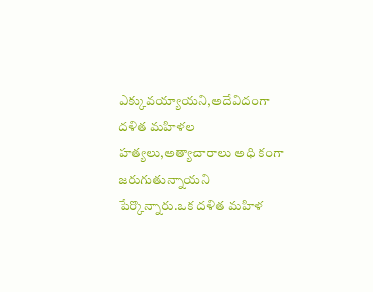ఎక్కువయ్యాయని,అదేవిదంగా దళిత మహిళల హత్యలు,అత్యాచారాలు అధి కంగా జరుగుతున్నాయని పేర్కొన్నారు.ఒక దళిత మహిళ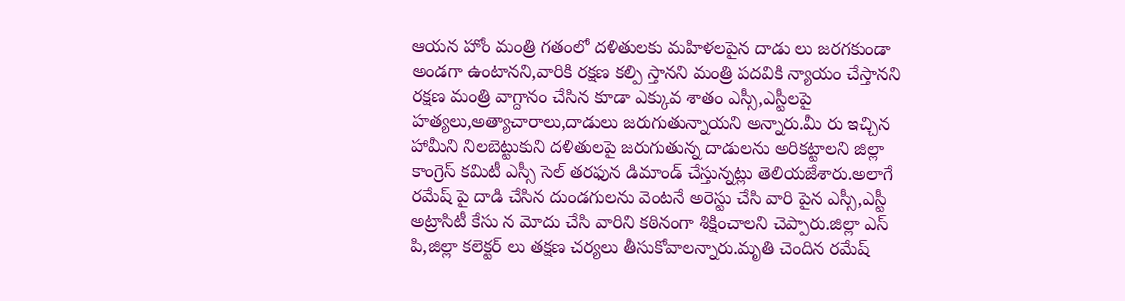ఆయన హోం మంత్రి గతంలో దళితులకు మహిళలపైన దాడు లు జరగకుండా అండగా ఉంటానని,వారికి రక్షణ కల్పి స్తానని మంత్రి పదవికి న్యాయం చేస్తానని రక్షణ మంత్రి వాగ్దానం చేసిన కూడా ఎక్కువ శాతం ఎస్సీ,ఎస్టీలపై హత్యలు,అత్యాచారాలు,దాడులు జరుగుతున్నాయని అన్నారు.మీ రు ఇచ్చిన హామీని నిలబెట్టుకుని దళితులపై జరుగుతున్న దాడులను అరికట్టాలని జిల్లా కాంగ్రెస్ కమిటీ ఎస్సీ సెల్ తరఫున డిమాండ్ చేస్తున్నట్లు తెలియజేశారు.అలాగే రమేష్ పై దాడి చేసిన దుండగులను వెంటనే అరెస్టు చేసి వారి పైన ఎస్సీ,ఎస్టీ అట్రాసిటీ కేసు న మోదు చేసి వారిని కఠినంగా శిక్షించాలని చెప్పారు.జిల్లా ఎస్ పి,జిల్లా కలెక్టర్ లు తక్షణ చర్యలు తీసుకోవాలన్నారు.మృతి చెందిన రమేష్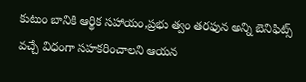కుటుం బానికి ఆర్థిక సహాయం,ప్రభు త్వం తరఫున అన్ని బెనిఫిట్స్ వచ్చే విధంగా సహకరించాలని ఆయన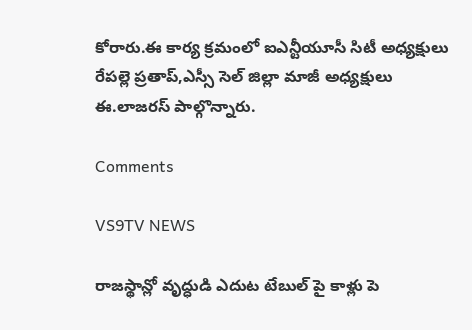కోరారు.ఈ కార్య క్రమంలో ఐఎన్టీయూసీ సిటీ అధ్యక్షులు రేపల్లె ప్రతాప్,ఎస్సీ సెల్ జిల్లా మాజీ అధ్యక్షులు ఈ.లాజరస్ పాల్గొన్నారు.

Comments

VS9TV NEWS

రాజస్థాన్లో వృద్ధుడి ఎదుట టేబుల్ పై కాళ్లు పె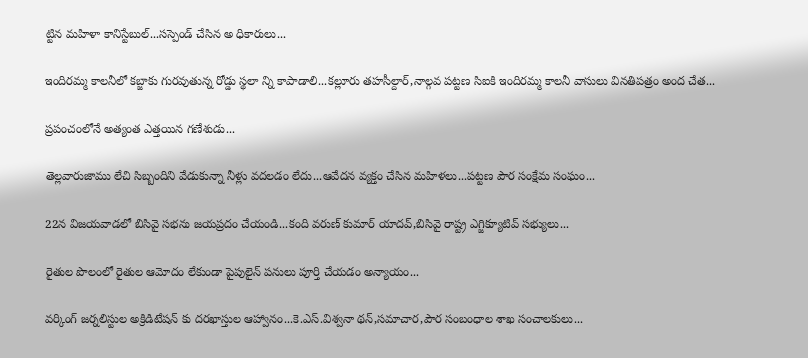ట్టిన మహిళా కానిస్టేబుల్...సస్పెండ్ చేసిన అ ధికారులు...

ఇందిరమ్మ కాలనీలో కబ్జాకు గురవుతున్న రోడ్డు స్థలా న్ని కాపాడాలి...కల్లూరు తహసీల్దార్,నాల్గవ పట్టణ సిఐకి ఇందిరమ్మ కాలనీ వాసులు వినతిపత్రం అంద చేత...

ప్రపంచంలోనే అత్యంత ఎత్తయిన గణేశుడు...

తెల్లవారుజాము లేచి సిబ్బందిని వేడుకున్నా నీళ్లు వదలడం లేదు...ఆవేదన వ్యక్తం చేసిన మహిళలు...పట్టణ పౌర సంక్షేమ సంఘం...

22న విజయవాడలో బిసివై సభను జయప్రదం చేయండి...కంది వరుణ్ కుమార్ యాదవ్,బిసివై రాష్ట్ర ఎగ్జిక్యూటివ్ సభ్యులు...

రైతుల పొలంలో రైతుల ఆమోదం లేకుండా పైపులైన్ పనులు పూర్తి చేయడం అన్యాయం...

వర్కింగ్ జర్నలిస్టుల అక్రిడిటేషన్ కు దరఖాస్తుల ఆహ్వానం...కె.ఎస్.విశ్వనా థన్,సమాచార,పౌర సంబంధాల శాఖ సంచాలకులు...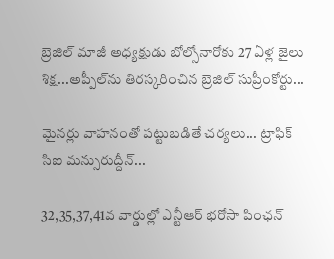బ్రెజిల్ మాజీ అధ్యక్షుడు బోల్సోనారోకు 27 ఏళ్ల జైలు శిక్ష...అప్పీల్‌ను తిరస్కరించిన బ్రెజిల్ సుప్రీంకోర్టు...

మైనర్లు వాహనంతో పట్టుబడితే చర్యలు... ట్రాఫిక్ సిఐ మన్సురుద్దీన్...

32,35,37,41వ వార్డుల్లో ఎన్టీఆర్ భరోసా పింఛన్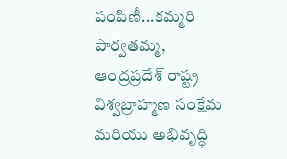పంపిణీ...కమ్మరి పార్వతమ్మ, ఆంద్రప్రదేశ్ రాష్ట్ర విశ్వబ్రాహ్మణ సంక్షేమ మరియు అభివృద్ధి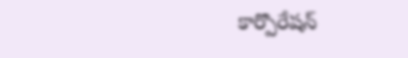కార్పొరేషన్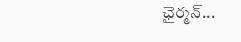ఛైర్మన్...